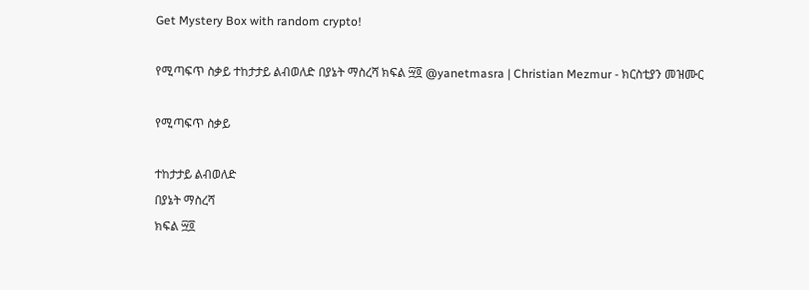Get Mystery Box with random crypto!

የሚጣፍጥ ስቃይ ተከታታይ ልብወለድ በያኔት ማስረሻ ክፍል ፵፬ @yanetmasra | Christian Mezmur - ክርስቲያን መዝሙር

የሚጣፍጥ ስቃይ

ተከታታይ ልብወለድ
በያኔት ማስረሻ
ክፍል ፵፬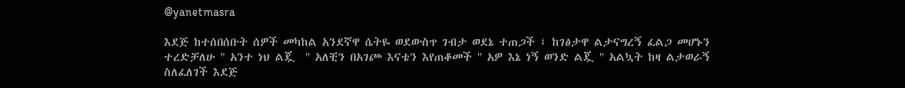@yanetmasra

እደጅ ከተሰበሰቡት ሰዎች መካከል አንደኛዋ ሴትዬ ወደውስጥ ገብታ ወደኔ ተጠጋች ፤ ከገፅታዋ ልታናግረኝ ፈልጋ መሆኑን ተረድቻለሁ " አንተ ነህ ልጇ  " አለቺን በአገጮ እናቴን እየጠቆመች " አዎ እኔ ነኝ ወንድ ልጇ " አልኳት ከዛ ልታወራኝ ስለፈለገች እደጅ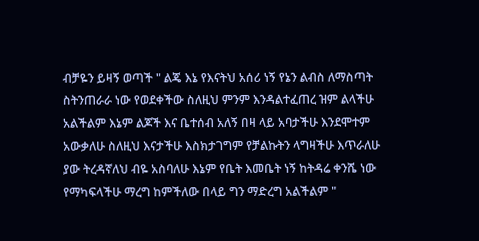ብቻዬን ይዛኝ ወጣች " ልጄ እኔ የእናትህ አሰሪ ነኝ የኔን ልብስ ለማስጣት ስትንጠራራ ነው የወደቀችው ስለዚህ ምንም እንዳልተፈጠረ ዝም ልላችሁ አልችልም እኔም ልጆች እና ቤተሰብ አለኝ በዛ ላይ አባታችሁ እንደሞተም አውቃለሁ ስለዚህ እናታችሁ እስክታገግም የቻልኩትን ላግዛችሁ እጥራለሁ ያው ትረዳኛለህ ብዬ አስባለሁ እኔም የቤት እመቤት ነኝ ከትዳሬ ቀንሼ ነው የማካፍላችሁ ማረግ ከምችለው በላይ ግን ማድረግ አልችልም "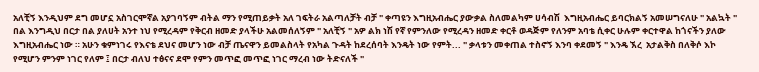አለቺኝ እንዲህም ደግ መሆኗ አስገርሞኛል አያገባኝም ብትል ማን የሚጠይቃት አለ ገፍትራ አልጣለቻት ብቻ " ቀጣዩን እግዚአብሔር ያውቃል ስለመልካም ሀሳብሽ  እግዚአብሔር ይባርክልኝ አመሠግናለሁ " አልኳት " በል እንግዲህ በርታ በል ያለሀት አንተ ነህ የሚረዳም የቅርብ ዘመድ ያላችሁ አልመሰለኝም " አለቺኝ " አዎ ልክ ነሽ የኛ የምንለው የሚረዳን ዘመድ ቀርቶ ወዳጅም የለንም አባቴ ሲቀር ሁሉም ቀርተዋል ከጎናችን ያለው እግዚአብሔር ነው ። አሁን ቁምነገሩ የእናቴ ደህና መሆን ነው ብቻ ጤናዋን ይመልስላት የአካል ጉዳት ከደረሰባት እንዴት ነው የምት... " ቃላቱን መቀጠል ተስኖኝ እንባ ቀደመኝ " እንዴ ኧረ  አታልቅስ በለቅሶ እኮ የሚሆን ምንም ነገር የለም ፤ በርታ ብለህ ተፅናና ደሞ የምን መጥፎ መጥፎ ነገር ማረብ ነው ትድናለች "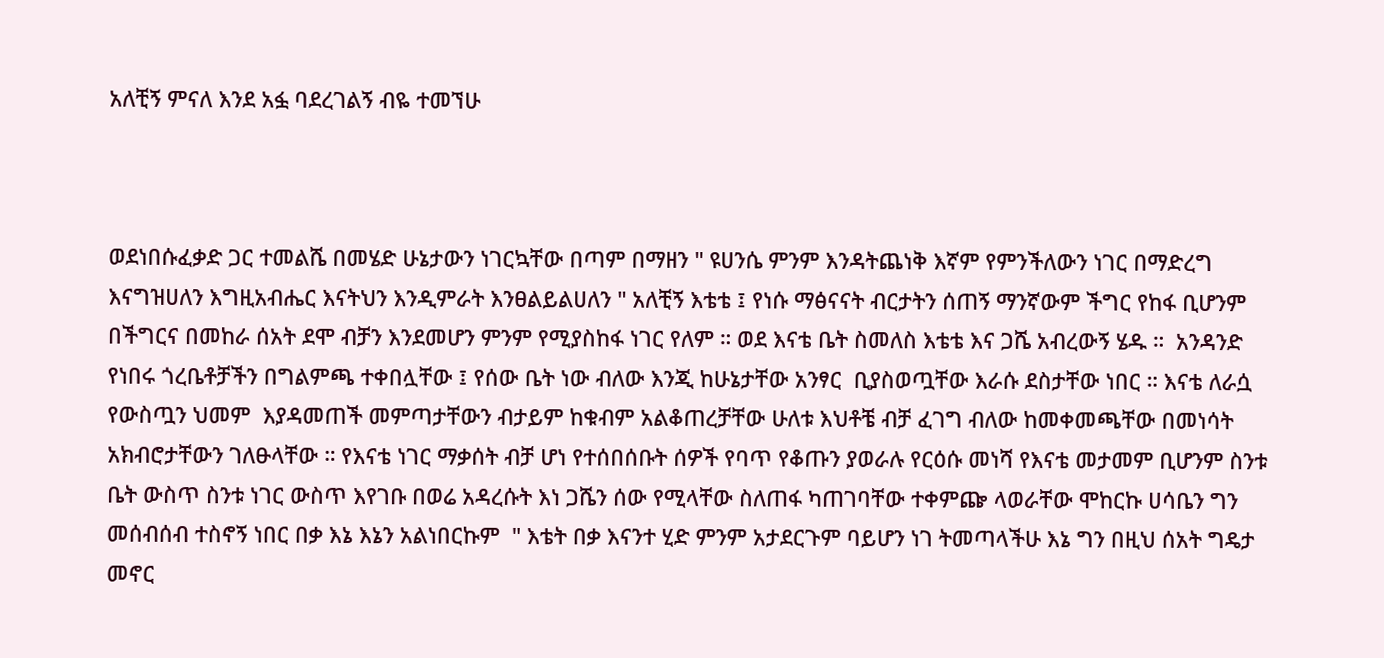አለቺኝ ምናለ እንደ አፏ ባደረገልኝ ብዬ ተመኘሁ



ወደነበሱፈቃድ ጋር ተመልሼ በመሄድ ሁኔታውን ነገርኳቸው በጣም በማዘን " ዩሀንሴ ምንም እንዳትጨነቅ እኛም የምንችለውን ነገር በማድረግ እናግዝሀለን እግዚአብሔር እናትህን እንዲምራት እንፀልይልሀለን " አለቺኝ እቴቴ ፤ የነሱ ማፅናናት ብርታትን ሰጠኝ ማንኛውም ችግር የከፋ ቢሆንም በችግርና በመከራ ሰአት ደሞ ብቻን እንደመሆን ምንም የሚያስከፋ ነገር የለም ። ወደ እናቴ ቤት ስመለስ እቴቴ እና ጋሼ አብረውኝ ሄዱ ።  አንዳንድ የነበሩ ጎረቤቶቻችን በግልምጫ ተቀበሏቸው ፤ የሰው ቤት ነው ብለው እንጂ ከሁኔታቸው አንፃር  ቢያስወጧቸው እራሱ ደስታቸው ነበር ። እናቴ ለራሷ የውስጧን ህመም  እያዳመጠች መምጣታቸውን ብታይም ከቁብም አልቆጠረቻቸው ሁለቱ እህቶቼ ብቻ ፈገግ ብለው ከመቀመጫቸው በመነሳት አክብሮታቸውን ገለፁላቸው ። የእናቴ ነገር ማቃሰት ብቻ ሆነ የተሰበሰቡት ሰዎች የባጥ የቆጡን ያወራሉ የርዕሱ መነሻ የእናቴ መታመም ቢሆንም ስንቱ ቤት ውስጥ ስንቱ ነገር ውስጥ እየገቡ በወሬ አዳረሱት እነ ጋሼን ሰው የሚላቸው ስለጠፋ ካጠገባቸው ተቀምጬ ላወራቸው ሞከርኩ ሀሳቤን ግን መሰብሰብ ተስኖኝ ነበር በቃ እኔ እኔን አልነበርኩም  " እቴት በቃ እናንተ ሂድ ምንም አታደርጉም ባይሆን ነገ ትመጣላችሁ እኔ ግን በዚህ ሰአት ግዴታ መኖር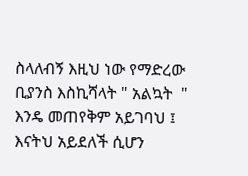ስላለብኝ እዚህ ነው የማድረው ቢያንስ እስኪሻላት " አልኳት  " እንዴ መጠየቅም አይገባህ ፤ እናትህ አይደለች ሲሆን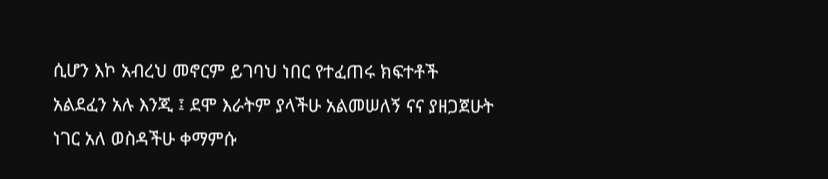ሲሆን እኮ አብረህ መኖርም ይገባህ ነበር የተፈጠሩ ክፍተቶች አልደፈን አሉ እንጂ ፤ ደሞ እራትም ያላችሁ አልመሠለኝ ናና ያዘጋጀሁት ነገር አለ ወስዳችሁ ቀማምሱ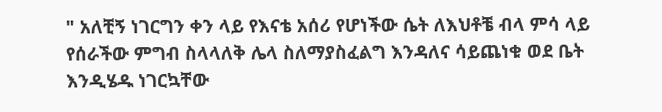" አለቺኝ ነገርግን ቀን ላይ የእናቴ አሰሪ የሆነችው ሴት ለእህቶቼ ብላ ምሳ ላይ የሰራችው ምግብ ስላላለቅ ሌላ ስለማያስፈልግ እንዳለና ሳይጨነቁ ወደ ቤት እንዲሄዱ ነገርኳቸው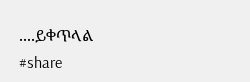....ይቀጥላል
#share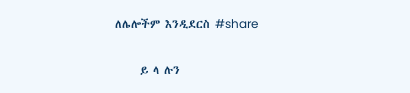ለሌሎችም እንዲደርስ #share


     ይ ላ ሉን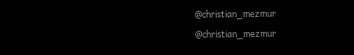@christian_mezmur
@christian_mezmur